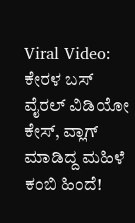Viral Video: ಕೇರಳ ಬಸ್ ವೈರಲ್ ವಿಡಿಯೋ ಕೇಸ್, ವ್ಲಾಗ್ ಮಾಡಿದ್ದ ಮಹಿಳೆ ಕಂಬಿ ಹಿಂದೆ!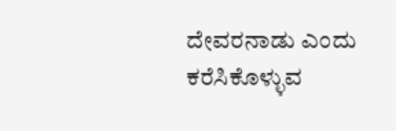ದೇವರನಾಡು ಎಂದು ಕರೆಸಿಕೊಳ್ಳುವ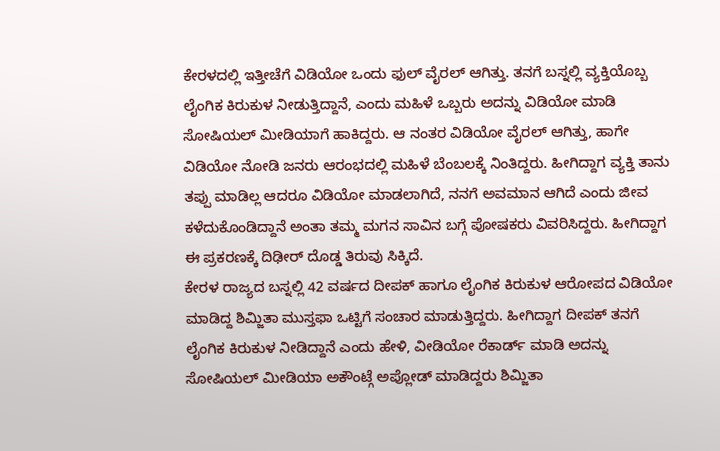ಕೇರಳದಲ್ಲಿ ಇತ್ತೀಚೆಗೆ ವಿಡಿಯೋ ಒಂದು ಫುಲ್ ವೈರಲ್ ಆಗಿತ್ತು. ತನಗೆ ಬಸ್ನಲ್ಲಿ ವ್ಯಕ್ತಿಯೊಬ್ಬ ಲೈಂಗಿಕ ಕಿರುಕುಳ ನೀಡುತ್ತಿದ್ದಾನೆ, ಎಂದು ಮಹಿಳೆ ಒಬ್ಬರು ಅದನ್ನು ವಿಡಿಯೋ ಮಾಡಿ ಸೋಷಿಯಲ್ ಮೀಡಿಯಾಗೆ ಹಾಕಿದ್ದರು. ಆ ನಂತರ ವಿಡಿಯೋ ವೈರಲ್ ಆಗಿತ್ತು, ಹಾಗೇ ವಿಡಿಯೋ ನೋಡಿ ಜನರು ಆರಂಭದಲ್ಲಿ ಮಹಿಳೆ ಬೆಂಬಲಕ್ಕೆ ನಿಂತಿದ್ದರು. ಹೀಗಿದ್ದಾಗ ವ್ಯಕ್ತಿ ತಾನು ತಪ್ಪು ಮಾಡಿಲ್ಲ ಆದರೂ ವಿಡಿಯೋ ಮಾಡಲಾಗಿದೆ, ನನಗೆ ಅವಮಾನ ಆಗಿದೆ ಎಂದು ಜೀವ ಕಳೆದುಕೊಂಡಿದ್ದಾನೆ ಅಂತಾ ತಮ್ಮ ಮಗನ ಸಾವಿನ ಬಗ್ಗೆ ಪೋಷಕರು ವಿವರಿಸಿದ್ದರು. ಹೀಗಿದ್ದಾಗ ಈ ಪ್ರಕರಣಕ್ಕೆ ದಿಢೀರ್ ದೊಡ್ಡ ತಿರುವು ಸಿಕ್ಕಿದೆ.
ಕೇರಳ ರಾಜ್ಯದ ಬಸ್ನಲ್ಲಿ 42 ವರ್ಷದ ದೀಪಕ್ ಹಾಗೂ ಲೈಂಗಿಕ ಕಿರುಕುಳ ಆರೋಪದ ವಿಡಿಯೋ ಮಾಡಿದ್ದ ಶಿಮ್ಜಿತಾ ಮುಸ್ತಫಾ ಒಟ್ಟಿಗೆ ಸಂಚಾರ ಮಾಡುತ್ತಿದ್ದರು. ಹೀಗಿದ್ದಾಗ ದೀಪಕ್ ತನಗೆ ಲೈಂಗಿಕ ಕಿರುಕುಳ ನೀಡಿದ್ದಾನೆ ಎಂದು ಹೇಳಿ, ವೀಡಿಯೋ ರೆಕಾರ್ಡ್ ಮಾಡಿ ಅದನ್ನು ಸೋಷಿಯಲ್ ಮೀಡಿಯಾ ಅಕೌಂಟ್ಗೆ ಅಪ್ಲೋಡ್ ಮಾಡಿದ್ದರು ಶಿಮ್ಜಿತಾ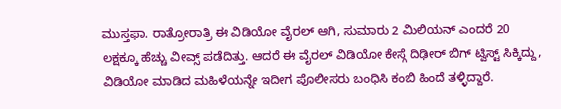ಮುಸ್ತಫಾ. ರಾತ್ರೋರಾತ್ರಿ ಈ ವಿಡಿಯೋ ವೈರಲ್ ಆಗಿ, ಸುಮಾರು 2 ಮಿಲಿಯನ್ ಎಂದರೆ 20 ಲಕ್ಷಕ್ಕೂ ಹೆಚ್ಚು ವೀವ್ಸ್ ಪಡೆದಿತ್ತು. ಆದರೆ ಈ ವೈರಲ್ ವಿಡಿಯೋ ಕೇಸ್ಗೆ ದಿಢೀರ್ ಬಿಗ್ ಟ್ವಿಸ್ಟ್ ಸಿಕ್ಕಿದ್ದು, ವಿಡಿಯೋ ಮಾಡಿದ ಮಹಿಳೆಯನ್ನೇ ಇದೀಗ ಪೊಲೀಸರು ಬಂಧಿಸಿ ಕಂಬಿ ಹಿಂದೆ ತಳ್ಳಿದ್ದಾರೆ.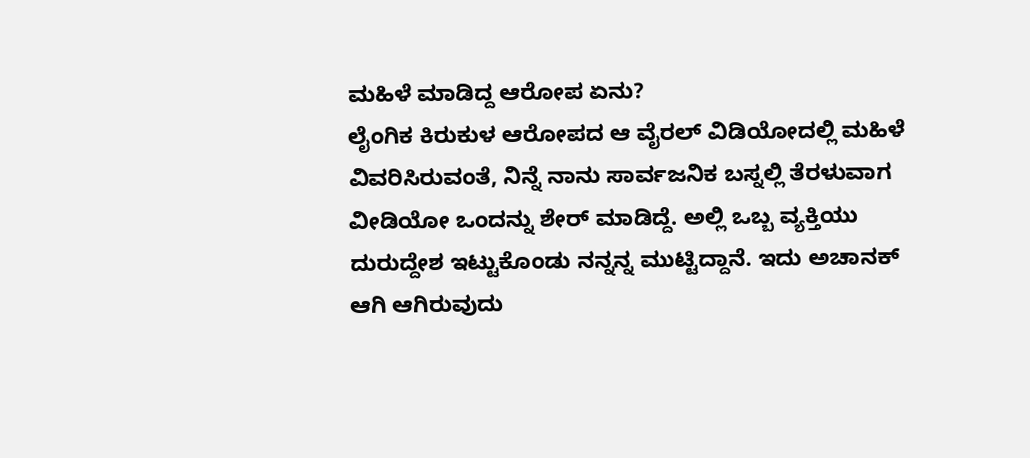ಮಹಿಳೆ ಮಾಡಿದ್ದ ಆರೋಪ ಏನು?
ಲೈಂಗಿಕ ಕಿರುಕುಳ ಆರೋಪದ ಆ ವೈರಲ್ ವಿಡಿಯೋದಲ್ಲಿ ಮಹಿಳೆ ವಿವರಿಸಿರುವಂತೆ, ನಿನ್ನೆ ನಾನು ಸಾರ್ವಜನಿಕ ಬಸ್ನಲ್ಲಿ ತೆರಳುವಾಗ ವೀಡಿಯೋ ಒಂದನ್ನು ಶೇರ್ ಮಾಡಿದ್ದೆ. ಅಲ್ಲಿ ಒಬ್ಬ ವ್ಯಕ್ತಿಯು ದುರುದ್ದೇಶ ಇಟ್ಟುಕೊಂಡು ನನ್ನನ್ನ ಮುಟ್ಟಿದ್ದಾನೆ. ಇದು ಅಚಾನಕ್ ಆಗಿ ಆಗಿರುವುದು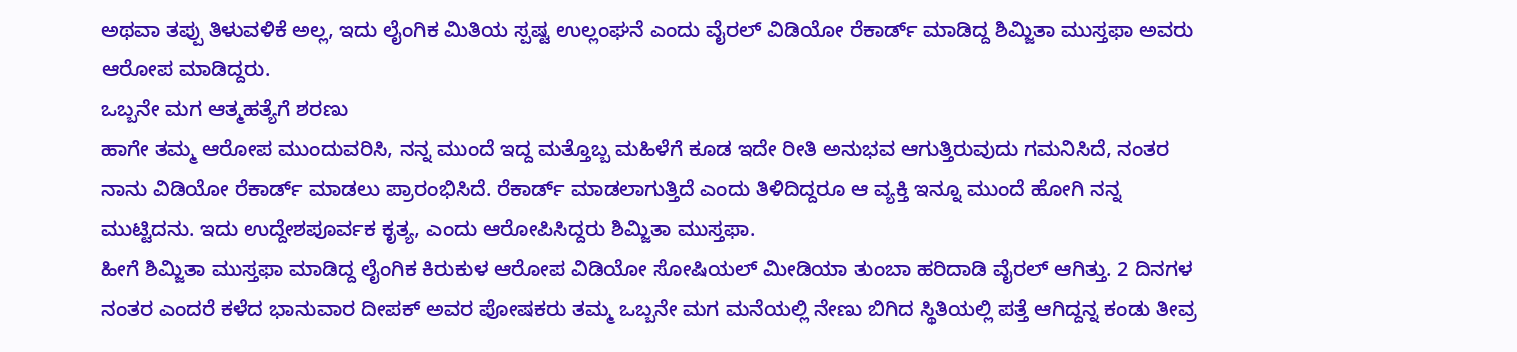ಅಥವಾ ತಪ್ಪು ತಿಳುವಳಿಕೆ ಅಲ್ಲ, ಇದು ಲೈಂಗಿಕ ಮಿತಿಯ ಸ್ಪಷ್ಟ ಉಲ್ಲಂಘನೆ ಎಂದು ವೈರಲ್ ವಿಡಿಯೋ ರೆಕಾರ್ಡ್ ಮಾಡಿದ್ದ ಶಿಮ್ಜಿತಾ ಮುಸ್ತಫಾ ಅವರು ಆರೋಪ ಮಾಡಿದ್ದರು.
ಒಬ್ಬನೇ ಮಗ ಆತ್ಮಹತ್ಯೆಗೆ ಶರಣು
ಹಾಗೇ ತಮ್ಮ ಆರೋಪ ಮುಂದುವರಿಸಿ, ನನ್ನ ಮುಂದೆ ಇದ್ದ ಮತ್ತೊಬ್ಬ ಮಹಿಳೆಗೆ ಕೂಡ ಇದೇ ರೀತಿ ಅನುಭವ ಆಗುತ್ತಿರುವುದು ಗಮನಿಸಿದೆ, ನಂತರ ನಾನು ವಿಡಿಯೋ ರೆಕಾರ್ಡ್ ಮಾಡಲು ಪ್ರಾರಂಭಿಸಿದೆ. ರೆಕಾರ್ಡ್ ಮಾಡಲಾಗುತ್ತಿದೆ ಎಂದು ತಿಳಿದಿದ್ದರೂ ಆ ವ್ಯಕ್ತಿ ಇನ್ನೂ ಮುಂದೆ ಹೋಗಿ ನನ್ನ ಮುಟ್ಟಿದನು. ಇದು ಉದ್ದೇಶಪೂರ್ವಕ ಕೃತ್ಯ, ಎಂದು ಆರೋಪಿಸಿದ್ದರು ಶಿಮ್ಜಿತಾ ಮುಸ್ತಫಾ.
ಹೀಗೆ ಶಿಮ್ಜಿತಾ ಮುಸ್ತಫಾ ಮಾಡಿದ್ದ ಲೈಂಗಿಕ ಕಿರುಕುಳ ಆರೋಪ ವಿಡಿಯೋ ಸೋಷಿಯಲ್ ಮೀಡಿಯಾ ತುಂಬಾ ಹರಿದಾಡಿ ವೈರಲ್ ಆಗಿತ್ತು. 2 ದಿನಗಳ ನಂತರ ಎಂದರೆ ಕಳೆದ ಭಾನುವಾರ ದೀಪಕ್ ಅವರ ಪೋಷಕರು ತಮ್ಮ ಒಬ್ಬನೇ ಮಗ ಮನೆಯಲ್ಲಿ ನೇಣು ಬಿಗಿದ ಸ್ಥಿತಿಯಲ್ಲಿ ಪತ್ತೆ ಆಗಿದ್ದನ್ನ ಕಂಡು ತೀವ್ರ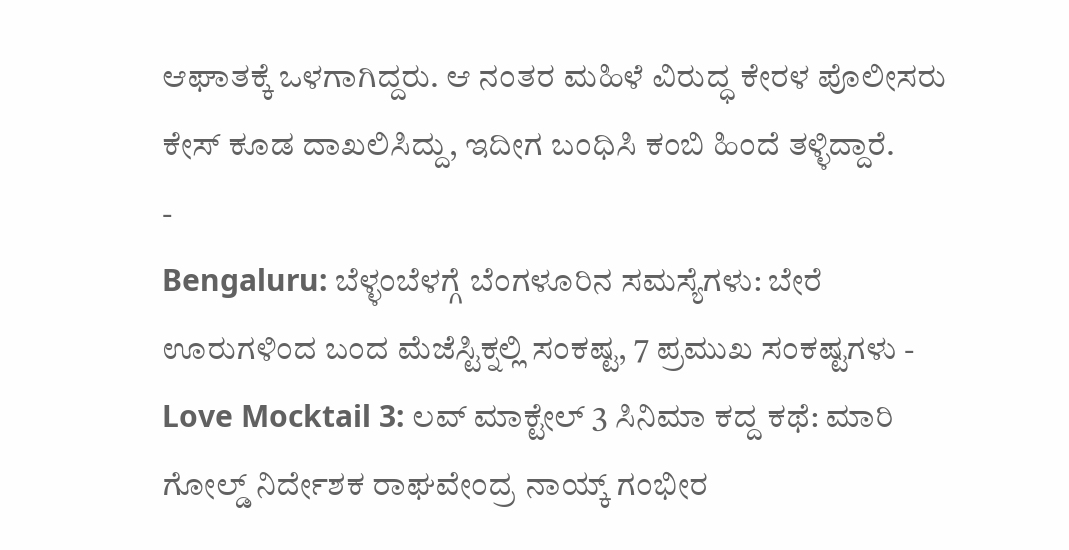ಆಘಾತಕ್ಕೆ ಒಳಗಾಗಿದ್ದರು. ಆ ನಂತರ ಮಹಿಳೆ ವಿರುದ್ಧ ಕೇರಳ ಪೊಲೀಸರು ಕೇಸ್ ಕೂಡ ದಾಖಲಿಸಿದ್ದು, ಇದೀಗ ಬಂಧಿಸಿ ಕಂಬಿ ಹಿಂದೆ ತಳ್ಳಿದ್ದಾರೆ.
-
Bengaluru: ಬೆಳ್ಳಂಬೆಳಗ್ಗೆ ಬೆಂಗಳೂರಿನ ಸಮಸ್ಯೆಗಳು: ಬೇರೆ ಊರುಗಳಿಂದ ಬಂದ ಮೆಜೆಸ್ಟಿಕ್ನಲ್ಲಿ ಸಂಕಷ್ಟ, 7 ಪ್ರಮುಖ ಸಂಕಷ್ಟಗಳು -
Love Mocktail 3: ಲವ್ ಮಾಕ್ಟೇಲ್ 3 ಸಿನಿಮಾ ಕದ್ದ ಕಥೆ: ಮಾರಿ ಗೋಲ್ಡ್ ನಿರ್ದೇಶಕ ರಾಘವೇಂದ್ರ ನಾಯ್ಕ್ ಗಂಭೀರ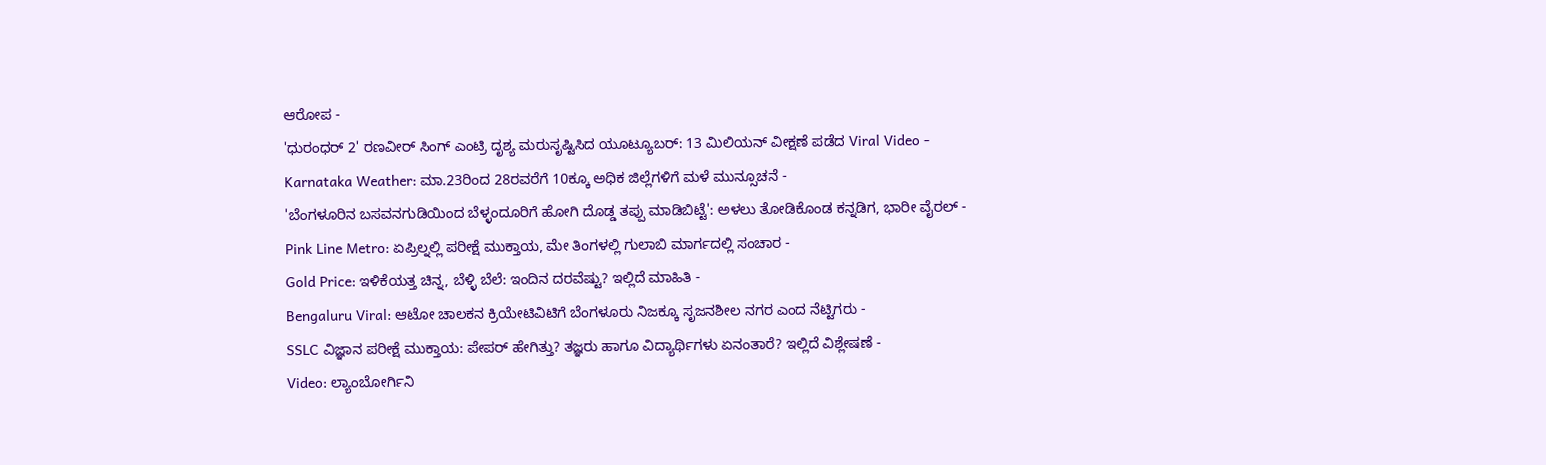ಆರೋಪ -
'ಧುರಂಧರ್ 2' ರಣವೀರ್ ಸಿಂಗ್ ಎಂಟ್ರಿ ದೃಶ್ಯ ಮರುಸೃಷ್ಟಿಸಿದ ಯೂಟ್ಯೂಬರ್: 13 ಮಿಲಿಯನ್ ವೀಕ್ಷಣೆ ಪಡೆದ Viral Video -
Karnataka Weather: ಮಾ.23ರಿಂದ 28ರವರೆಗೆ 10ಕ್ಕೂ ಅಧಿಕ ಜಿಲ್ಲೆಗಳಿಗೆ ಮಳೆ ಮುನ್ಸೂಚನೆ -
'ಬೆಂಗಳೂರಿನ ಬಸವನಗುಡಿಯಿಂದ ಬೆಳ್ಳಂದೂರಿಗೆ ಹೋಗಿ ದೊಡ್ಡ ತಪ್ಪು ಮಾಡಿಬಿಟ್ಟೆ': ಅಳಲು ತೋಡಿಕೊಂಡ ಕನ್ನಡಿಗ, ಭಾರೀ ವೈರಲ್ -
Pink Line Metro: ಏಪ್ರಿಲ್ನಲ್ಲಿ ಪರೀಕ್ಷೆ ಮುಕ್ತಾಯ, ಮೇ ತಿಂಗಳಲ್ಲಿ ಗುಲಾಬಿ ಮಾರ್ಗದಲ್ಲಿ ಸಂಚಾರ -
Gold Price: ಇಳಿಕೆಯತ್ತ ಚಿನ್ನ, ಬೆಳ್ಳಿ ಬೆಲೆ: ಇಂದಿನ ದರವೆಷ್ಟು? ಇಲ್ಲಿದೆ ಮಾಹಿತಿ -
Bengaluru Viral: ಆಟೋ ಚಾಲಕನ ಕ್ರಿಯೇಟಿವಿಟಿಗೆ ಬೆಂಗಳೂರು ನಿಜಕ್ಕೂ ಸೃಜನಶೀಲ ನಗರ ಎಂದ ನೆಟ್ಟಿಗರು -
SSLC ವಿಜ್ಞಾನ ಪರೀಕ್ಷೆ ಮುಕ್ತಾಯ: ಪೇಪರ್ ಹೇಗಿತ್ತು? ತಜ್ಞರು ಹಾಗೂ ವಿದ್ಯಾರ್ಥಿಗಳು ಏನಂತಾರೆ? ಇಲ್ಲಿದೆ ವಿಶ್ಲೇಷಣೆ -
Video: ಲ್ಯಾಂಬೋರ್ಗಿನಿ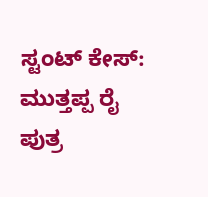ಸ್ಟಂಟ್ ಕೇಸ್: ಮುತ್ತಪ್ಪ ರೈ ಪುತ್ರ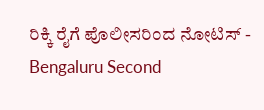ರಿಕ್ಕಿ ರೈಗೆ ಪೊಲೀಸರಿಂದ ನೋಟಿಸ್ -
Bengaluru Second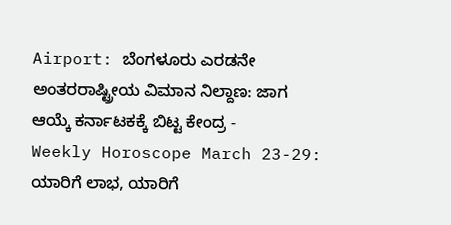Airport: ಬೆಂಗಳೂರು ಎರಡನೇ ಅಂತರರಾಷ್ಟ್ರೀಯ ವಿಮಾನ ನಿಲ್ದಾಣ: ಜಾಗ ಆಯ್ಕೆ ಕರ್ನಾಟಕಕ್ಕೆ ಬಿಟ್ಟ ಕೇಂದ್ರ -
Weekly Horoscope March 23-29: ಯಾರಿಗೆ ಲಾಭ, ಯಾರಿಗೆ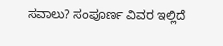ಸವಾಲು? ಸಂಪೂರ್ಣ ವಿವರ ಇಲ್ಲಿದೆ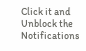Click it and Unblock the Notifications